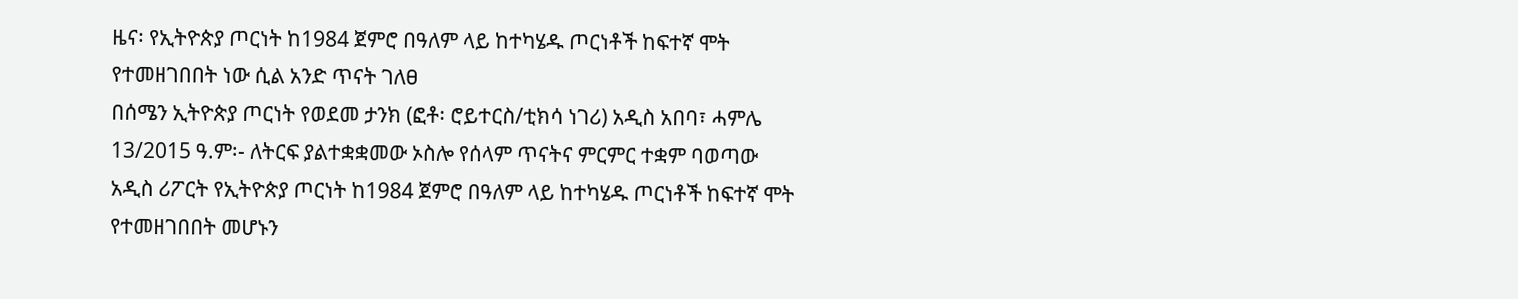ዜና፡ የኢትዮጵያ ጦርነት ከ1984 ጀምሮ በዓለም ላይ ከተካሄዱ ጦርነቶች ከፍተኛ ሞት የተመዘገበበት ነው ሲል አንድ ጥናት ገለፀ
በሰሜን ኢትዮጵያ ጦርነት የወደመ ታንክ (ፎቶ፡ ሮይተርስ/ቲክሳ ነገሪ) አዲስ አበባ፣ ሓምሌ 13/2015 ዓ.ም፡- ለትርፍ ያልተቋቋመው ኦስሎ የሰላም ጥናትና ምርምር ተቋም ባወጣው አዲስ ሪፖርት የኢትዮጵያ ጦርነት ከ1984 ጀምሮ በዓለም ላይ ከተካሄዱ ጦርነቶች ከፍተኛ ሞት የተመዘገበበት መሆኑን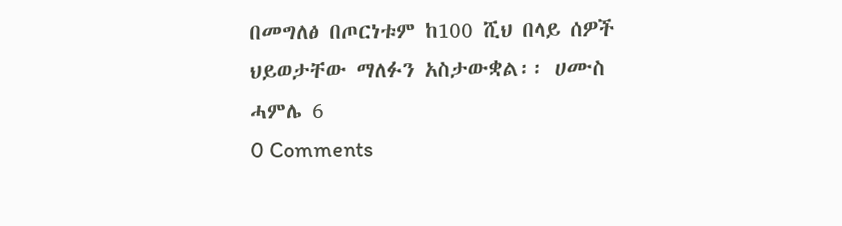በመግለፅ በጦርነቱም ከ100 ሺህ በላይ ሰዎች ህይወታቸው ማለፉን አስታውቋል፡፡ ሀሙስ ሓምሌ 6
0 Comments